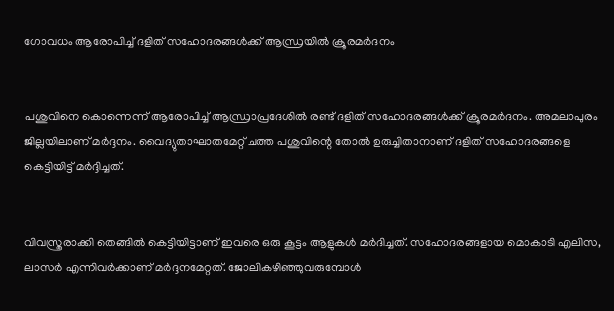ഗോവധം ആരോപിച്ച് ദളിത് സഹോദരങ്ങള്‍ക്ക് ആന്ധ്രയില്‍ ക്രൂരമര്‍ദനം


പശുവിനെ കൊന്നെന്ന് ആരോപിച്ച് ആന്ധ്രാപ്രദേശില്‍ രണ്ട് ദളിത് സഹോദരങ്ങള്‍ക്ക് ക്രൂരമര്‍ദനം. അമലാപുരം ജില്ലയിലാണ് മര്‍ദ്ദനം. വൈദ്യുതാഘാതമേറ്റ് ചത്ത പശുവിന്റെ തോല്‍ ഉരുച്ചിതാനാണ് ദളിത് സഹോദരങ്ങളെ കെട്ടിയിട്ട് മര്‍ദ്ദിച്ചത്.


വിവസ്ത്രരാക്കി തെങ്ങില്‍ കെട്ടിയിട്ടാണ് ഇവരെ ഒരു കൂട്ടം ആളുകള്‍ മര്‍ദിച്ചത്. സഹോദരങ്ങളായ മൊകാടി എലിസ, ലാസര്‍ എന്നിവര്‍ക്കാണ് മര്‍ദ്ദനമേറ്റത്. ജോലികഴിഞ്ഞുവരുമ്പോള്‍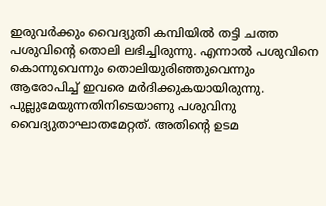ഇരുവര്‍ക്കും വൈദ്യുതി കമ്പിയില്‍ തട്ടി ചത്ത പശുവിന്റെ തൊലി ലഭിച്ചിരുന്നു. എന്നാല്‍ പശുവിനെ കൊന്നുവെന്നും തൊലിയുരിഞ്ഞുവെന്നും ആരോപിച്ച് ഇവരെ മര്‍ദിക്കുകയായിരുന്നു.
പുല്ലുമേയുന്നതിനിടെയാണു പശുവിനു വൈദ്യുതാഘാതമേറ്റത്. അതിന്റെ ഉടമ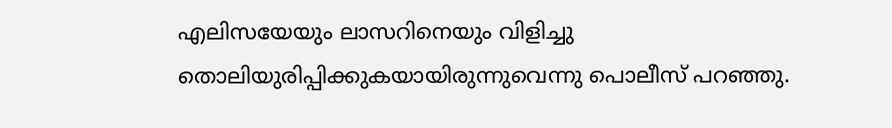എലിസയേയും ലാസറിനെയും വിളിച്ചു തൊലിയുരിപ്പിക്കുകയായിരുന്നുവെന്നു പൊലീസ് പറഞ്ഞു.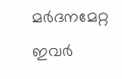മര്‍ദനമേറ്റ ഇവര്‍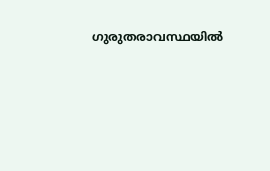ഗുരുതരാവസ്ഥയില്‍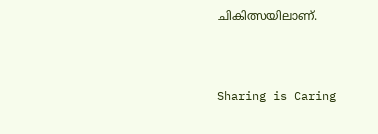ചികിത്സയിലാണ്.



Sharing is Caring